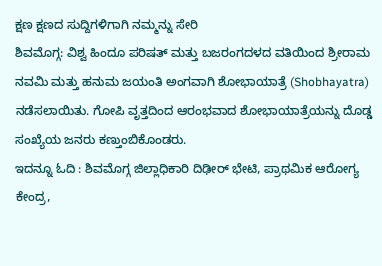ಕ್ಷಣ ಕ್ಷಣದ ಸುದ್ದಿಗಳಿಗಾಗಿ ನಮ್ಮನ್ನು ಸೇರಿ
ಶಿವಮೊಗ್ಗ: ವಿಶ್ವ ಹಿಂದೂ ಪರಿಷತ್ ಮತ್ತು ಬಜರಂಗದಳದ ವತಿಯಿಂದ ಶ್ರೀರಾಮ ನವಮಿ ಮತ್ತು ಹನುಮ ಜಯಂತಿ ಅಂಗವಾಗಿ ಶೋಭಾಯಾತ್ರೆ (Shobhayatra) ನಡೆಸಲಾಯಿತು. ಗೋಪಿ ವೃತ್ತದಿಂದ ಆರಂಭವಾದ ಶೋಭಾಯಾತ್ರೆಯನ್ನು ದೊಡ್ಡ ಸಂಖ್ಯೆಯ ಜನರು ಕಣ್ತುಂಬಿಕೊಂಡರು.
ಇದನ್ನೂ ಓದಿ : ಶಿವಮೊಗ್ಗ ಜಿಲ್ಲಾಧಿಕಾರಿ ದಿಢೀರ್ ಭೇಟಿ, ಪ್ರಾಥಮಿಕ ಆರೋಗ್ಯ ಕೇಂದ್ರ,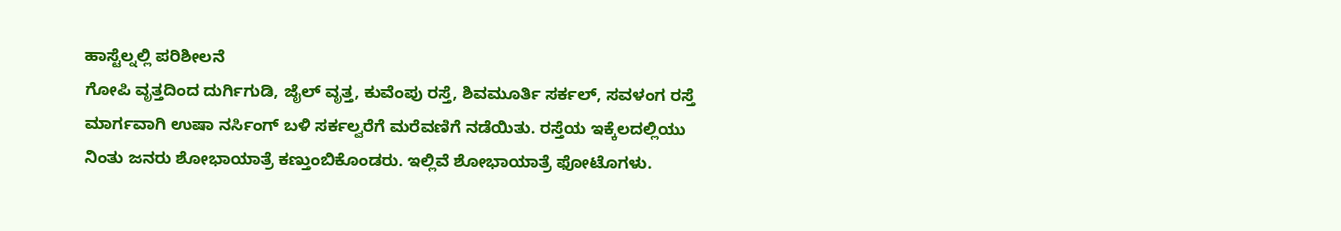ಹಾಸ್ಟೆಲ್ನಲ್ಲಿ ಪರಿಶೀಲನೆ
ಗೋಪಿ ವೃತ್ತದಿಂದ ದುರ್ಗಿಗುಡಿ, ಜೈಲ್ ವೃತ್ತ, ಕುವೆಂಪು ರಸ್ತೆ, ಶಿವಮೂರ್ತಿ ಸರ್ಕಲ್, ಸವಳಂಗ ರಸ್ತೆ ಮಾರ್ಗವಾಗಿ ಉಷಾ ನರ್ಸಿಂಗ್ ಬಳಿ ಸರ್ಕಲ್ವರೆಗೆ ಮರೆವಣಿಗೆ ನಡೆಯಿತು. ರಸ್ತೆಯ ಇಕ್ಕೆಲದಲ್ಲಿಯು ನಿಂತು ಜನರು ಶೋಭಾಯಾತ್ರೆ ಕಣ್ತುಂಬಿಕೊಂಡರು. ಇಲ್ಲಿವೆ ಶೋಭಾಯಾತ್ರೆ ಫೋಟೊಗಳು.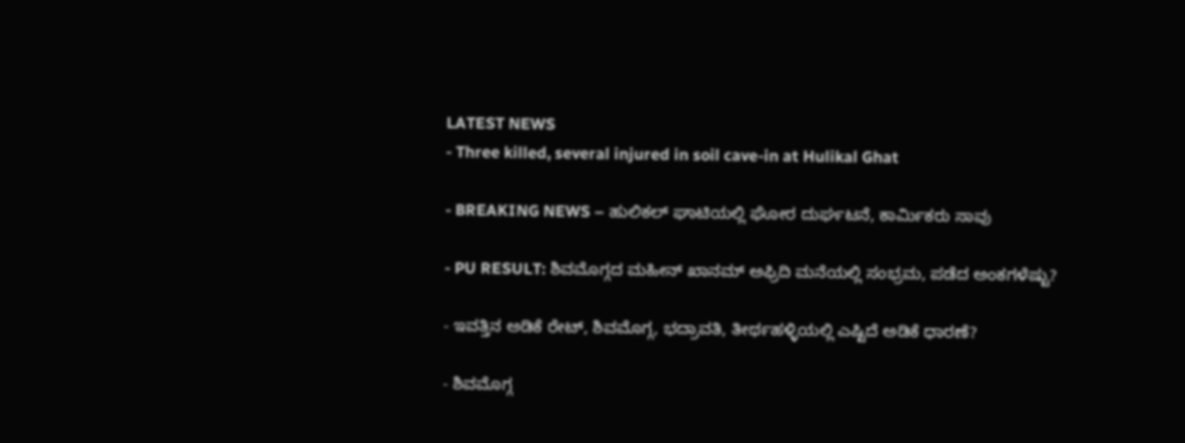LATEST NEWS
- Three killed, several injured in soil cave-in at Hulikal Ghat

- BREAKING NEWS – ಹುಲಿಕಲ್ ಘಾಟಿಯಲ್ಲಿ ಘೋರ ದುರ್ಘಟನೆ, ಕಾರ್ಮಿಕರು ಸಾವು

- PU RESULT: ಶಿವಮೊಗ್ಗದ ಮಹೀನ್ ಖಾನಮ್ ಅಫ್ರಿದಿ ಮನೆಯಲ್ಲಿ ಸಂಭ್ರಮ, ಪಡೆದ ಅಂಕಗಳೆಷ್ಟು?

- ಇವತ್ತಿನ ಅಡಿಕೆ ರೇಟ್, ಶಿವಮೊಗ್ಗ, ಭದ್ರಾವತಿ, ತೀರ್ಥಹಳ್ಳಿಯಲ್ಲಿ ಎಷ್ಟಿದೆ ಅಡಿಕೆ ಧಾರಣೆ?

- ಶಿವಮೊಗ್ಗ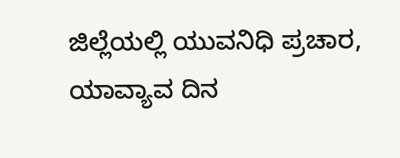ಜಿಲ್ಲೆಯಲ್ಲಿ ಯುವನಿಧಿ ಪ್ರಚಾರ, ಯಾವ್ಯಾವ ದಿನ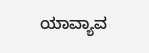ಯಾವ್ಯಾವ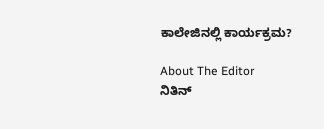ಕಾಲೇಜಿನಲ್ಲಿ ಕಾರ್ಯಕ್ರಮ?

About The Editor
ನಿತಿನ್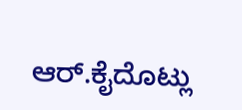ಆರ್.ಕೈದೊಟ್ಲು